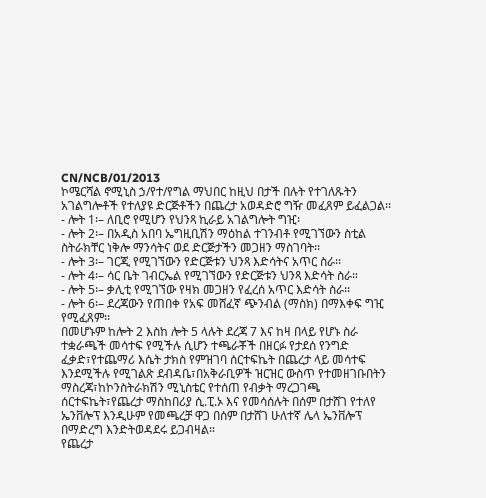CN/NCB/01/2013
ኮሜርሻል ኖሚኒስ ኃ/የተ/የግል ማህበር ከዚህ በታች በሉት የተገለጹትን አገልግሎቶች የተለያዩ ድርጅቶችን በጨረታ አወዳድሮ ግዥ መፈጸም ይፈልጋል፡፡
- ሎት 1፡– ለቢሮ የሚሆን የህንጻ ኪራይ አገልግሎት ግዢ፡
- ሎት 2፡– በአዲስ አበባ ኤግዚቢሽን ማዕከል ተገንብቶ የሚገኘውን ስቲል ስትራክቸር ነቅሎ ማንሳትና ወደ ድርጅታችን መጋዘን ማስገባት፡፡
- ሎት 3፡– ገርጂ የሚገኘውን የድርጅቱን ህንጻ እድሳትና አጥር ስራ፡፡
- ሎት 4፡– ሳር ቤት ገብርኤል የሚገኘውን የድርጅቱን ህንጻ እድሳት ስራ።
- ሎት 5፡– ቃሊቲ የሚገኘው የዛክ መጋዘን የፈረሰ አጥር እድሳት ስራ፡፡
- ሎት 6፡– ደረጃውን የጠበቀ የአፍ መሸፈኛ ጭንብል (ማስክ) በማእቀፍ ግዢ የሚፈጸም፡፡
በመሆኑም ከሎት 2 እስከ ሎት 5 ላሉት ደረጃ 7 እና ከዛ በላይ የሆኑ ስራ ተቋራጫች መሳተፍ የሚችሉ ሲሆን ተጫራቾች በዘርፉ የታደሰ የንግድ ፈቃድ፣የተጨማሪ እሴት ታክስ የምዝገባ ሰርተፍኬት በጨረታ ላይ መሳተፍ እንደሚችሉ የሚገልጽ ደብዳቤ፣በአቅራቢዎች ዝርዝር ውስጥ የተመዘገቡበትን ማስረጃ፣ከኮንስትራክሽን ሚኒስቴር የተሰጠ የብቃት ማረጋገጫ ሰርተፍኬት፣የጨረታ ማስከበሪያ ሲ.ፒ.ኦ እና የመሳሰሉት በሰም በታሸገ የተለየ ኤንቨሎፕ እንዲሁም የመጫረቻ ዋጋ በሰም በታሸገ ሁለተኛ ሌላ ኤንቨሎፕ በማድረግ እንድትወዳደሩ ይጋብዛል።
የጨረታ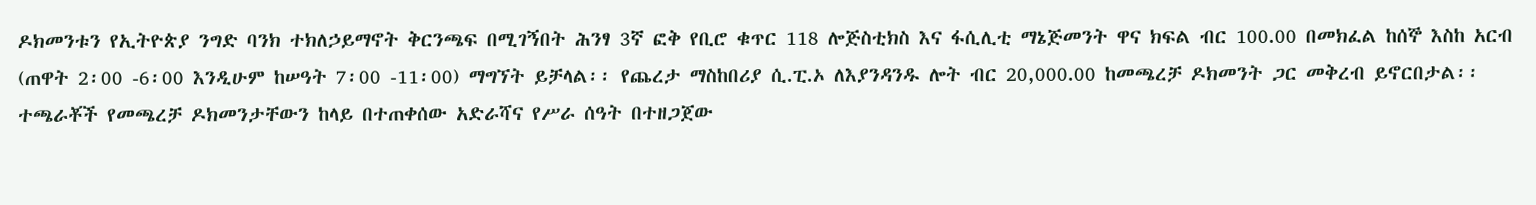ዶክመንቱን የኢትዮጵያ ንግድ ባንክ ተክለኃይማኖት ቅርንጫፍ በሚገኝበት ሕንፃ 3ኛ ፎቅ የቢሮ ቁጥር 118 ሎጅስቲክስ እና ፋሲሊቲ ማኔጅመንት ዋና ክፍል ብር 100.00 በመክፈል ከሰኞ እስከ አርብ (ጠዋት 2፡00 -6፡00 እንዲሁም ከሠዓት 7፡00 -11፡00) ማግኘት ይቻላል፡፡ የጨረታ ማስከበሪያ ሲ.ፒ.ኦ ለእያንዳንዱ ሎት ብር 20,000.00 ከመጫረቻ ዶክመንት ጋር መቅረብ ይኖርበታል፡፡
ተጫራቾች የመጫረቻ ዶክመንታቸውን ከላይ በተጠቀሰው አድራሻና የሥራ ሰዓት በተዘጋጀው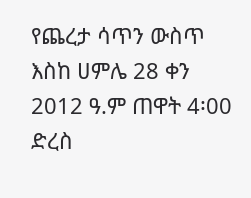የጨረታ ሳጥን ውስጥ እስከ ሀምሌ 28 ቀን 2012 ዓ.ም ጠዋት 4፡00 ድረስ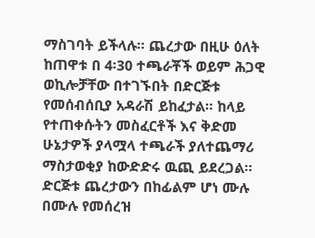ማስገባት ይችላሉ፡፡ ጨረታው በዚሁ ዕለት ከጠዋቱ በ 4፡30 ተጫራቾች ወይም ሕጋዊ ወኪሎቻቸው በተገኙበት በድርጅቱ የመሰብሰቢያ አዳራሽ ይከፈታል። ከላይ የተጠቀሱትን መስፈርቶች እና ቅድመ ሁኔታዎች ያላሟላ ተጫራች ያለተጨማሪ ማስታወቂያ ከውድድሩ ዉጪ ይደረጋል።
ድርጅቱ ጨረታውን በከፊልም ሆነ ሙሉ በሙሉ የመሰረዝ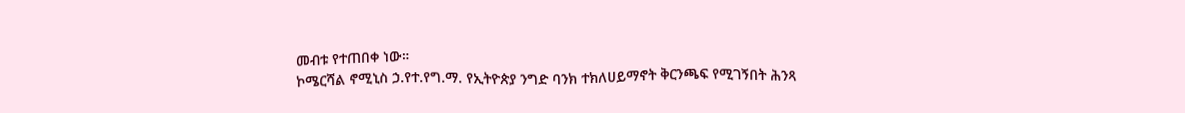መብቱ የተጠበቀ ነው።
ኮሜርሻል ኖሚኒስ ኃ.የተ.የግ.ማ. የኢትዮጵያ ንግድ ባንክ ተክለሀይማኖት ቅርንጫፍ የሚገኝበት ሕንጻ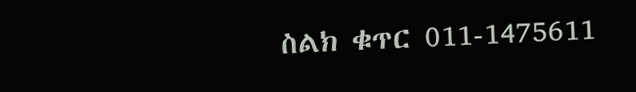ስልክ ቁጥር 011-1475611